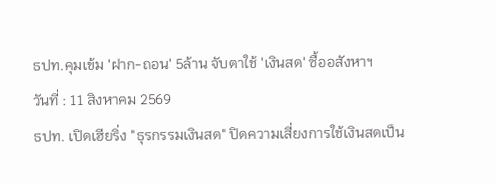ธปท.คุมเข้ม 'ฝาก-ถอน' 5ล้าน จับตาใช้ 'เงินสด' ซื้ออสังหาฯ
วันที่ : 11 สิงหาคม 2569
ธปท. เปิดเฮียริ่ง "ธุรกรรมเงินสด" ปิดความเสี่ยงการใช้เงินสดเป็น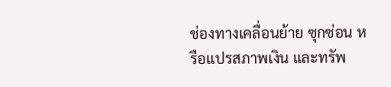ช่องทางเคลื่อนย้าย ซุกซ่อน หรือแปรสภาพเงิน และทรัพ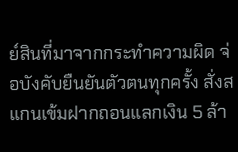ย์สินที่มาจากกระทำความผิด จ่อบังคับยืนยันตัวตนทุกครั้ง สั่งสแกนเข้มฝากถอนแลกเงิน 5 ล้า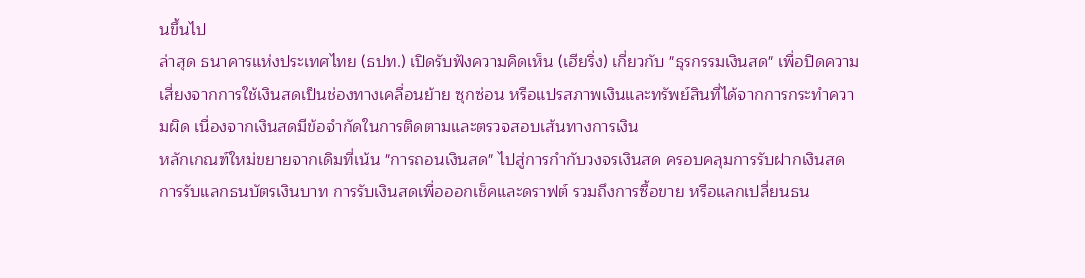นขึ้นไป
ล่าสุด ธนาคารแห่งประเทศไทย (ธปท.) เปิดรับฟังความคิดเห็น (เฮียริ่ง) เกี่ยวกับ "ธุรกรรมเงินสด" เพื่อปิดความเสี่ยงจากการใช้เงินสดเป็นช่องทางเคลื่อนย้าย ซุกซ่อน หรือแปรสภาพเงินและทรัพย์สินที่ได้จากการกระทำความผิด เนื่องจากเงินสดมีข้อจำกัดในการติดตามและตรวจสอบเส้นทางการเงิน
หลักเกณฑ์ใหม่ขยายจากเดิมที่เน้น "การถอนเงินสด" ไปสู่การกำกับวงจรเงินสด ครอบคลุมการรับฝากเงินสด การรับแลกธนบัตรเงินบาท การรับเงินสดเพื่อออกเช็คและดราฟต์ รวมถึงการซื้อขาย หรือแลกเปลี่ยนธน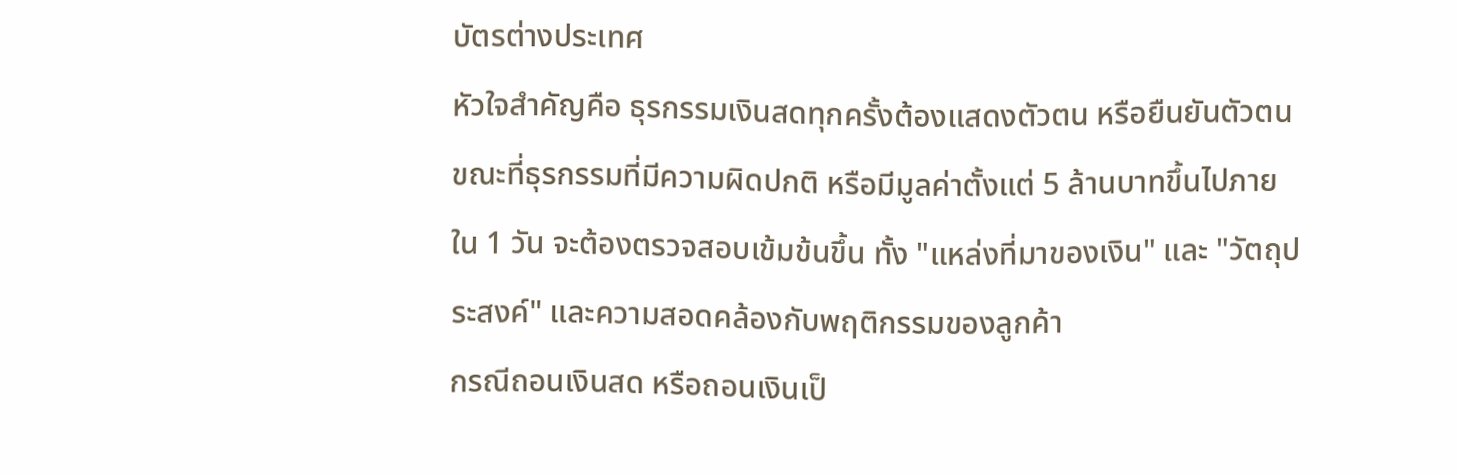บัตรต่างประเทศ
หัวใจสำคัญคือ ธุรกรรมเงินสดทุกครั้งต้องแสดงตัวตน หรือยืนยันตัวตน ขณะที่ธุรกรรมที่มีความผิดปกติ หรือมีมูลค่าตั้งแต่ 5 ล้านบาทขึ้นไปภายใน 1 วัน จะต้องตรวจสอบเข้มข้นขึ้น ทั้ง "แหล่งที่มาของเงิน" และ "วัตถุประสงค์" และความสอดคล้องกับพฤติกรรมของลูกค้า
กรณีถอนเงินสด หรือถอนเงินเป็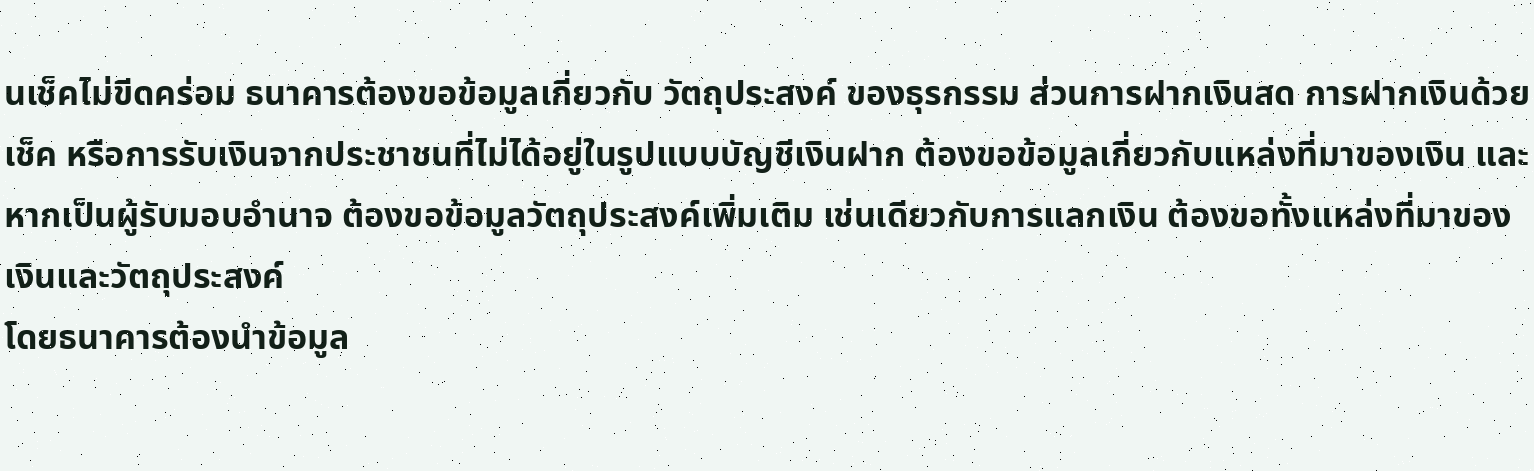นเช็คไม่ขีดคร่อม ธนาคารต้องขอข้อมูลเกี่ยวกับ วัตถุประสงค์ ของธุรกรรม ส่วนการฝากเงินสด การฝากเงินด้วยเช็ค หรือการรับเงินจากประชาชนที่ไม่ได้อยู่ในรูปแบบบัญชีเงินฝาก ต้องขอข้อมูลเกี่ยวกับแหล่งที่มาของเงิน และหากเป็นผู้รับมอบอำนาจ ต้องขอข้อมูลวัตถุประสงค์เพิ่มเติม เช่นเดียวกับการแลกเงิน ต้องขอทั้งแหล่งที่มาของเงินและวัตถุประสงค์
โดยธนาคารต้องนำข้อมูล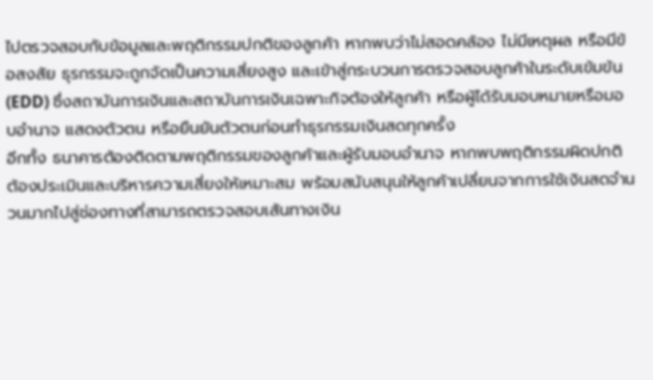ไปตรวจสอบกับข้อมูลและพฤติกรรมปกติของลูกค้า หากพบว่าไม่สอดคล้อง ไม่มีเหตุผล หรือมีข้อสงสัย ธุรกรรมจะถูกจัดเป็นความเสี่ยงสูง และเข้าสู่กระบวนการตรวจสอบลูกค้าในระดับเข้มข้น (EDD) ซึ่งสถาบันการเงินและสถาบันการเงินเฉพาะกิจต้องให้ลูกค้า หรือผู้ได้รับมอบหมายหรือมอบอำนาจ แสดงตัวตน หรือยืนยันตัวตนก่อนทำธุรกรรมเงินสดทุกครั้ง
อีกทั้ง ธนาคารต้องติดตามพฤติกรรมของลูกค้าและผู้รับมอบอำนาจ หากพบพฤติกรรมผิดปกติ ต้องประเมินและบริหารความเสี่ยงให้เหมาะสม พร้อมสนับสนุนให้ลูกค้าเปลี่ยนจากการใช้เงินสดจำนวนมากไปสู่ช่องทางที่สามารถตรวจสอบเส้นทางเงิน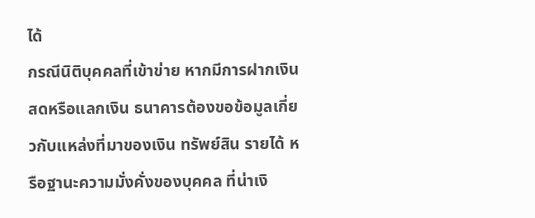ได้
กรณีนิติบุคคลที่เข้าข่าย หากมีการฝากเงินสดหรือแลกเงิน ธนาคารต้องขอข้อมูลเกี่ยวกับแหล่งที่มาของเงิน ทรัพย์สิน รายได้ หรือฐานะความมั่งคั่งของบุคคล ที่น่าเงิ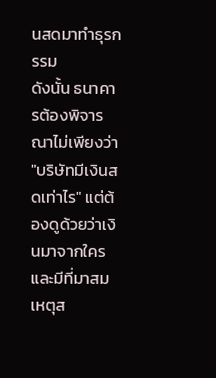นสดมาทำธุรกรรม
ดังนั้น ธนาคารต้องพิจารณาไม่เพียงว่า "บริษัทมีเงินสดเท่าไร" แต่ต้องดูด้วยว่าเงินมาจากใครและมีที่มาสมเหตุส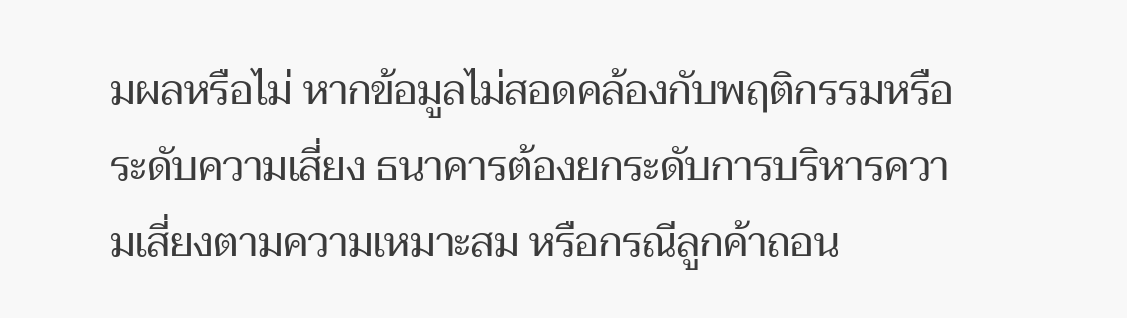มผลหรือไม่ หากข้อมูลไม่สอดคล้องกับพฤติกรรมหรือระดับความเสี่ยง ธนาคารต้องยกระดับการบริหารความเสี่ยงตามความเหมาะสม หรือกรณีลูกค้าถอน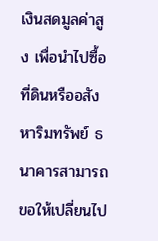เงินสดมูลค่าสูง เพื่อนำไปซื้อที่ดินหรืออสังหาริมทรัพย์ ธนาคารสามารถขอให้เปลี่ยนไป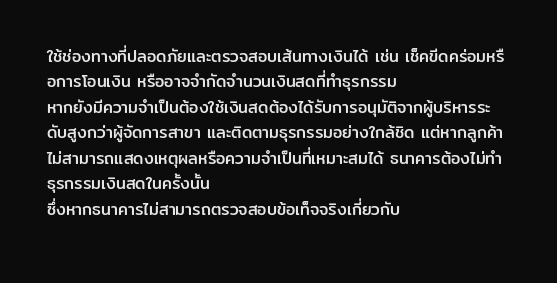ใช้ช่องทางที่ปลอดภัยและตรวจสอบเส้นทางเงินได้ เช่น เช็คขีดคร่อมหรือการโอนเงิน หรืออาจจำกัดจำนวนเงินสดที่ทำธุรกรรม
หากยังมีความจำเป็นต้องใช้เงินสดต้องได้รับการอนุมัติจากผู้บริหารระดับสูงกว่าผู้จัดการสาขา และติดตามธุรกรรมอย่างใกล้ชิด แต่หากลูกค้าไม่สามารถแสดงเหตุผลหรือความจำเป็นที่เหมาะสมได้ ธนาคารต้องไม่ทำธุรกรรมเงินสดในครั้งนั้น
ซึ่งหากธนาคารไม่สามารถตรวจสอบข้อเท็จจริงเกี่ยวกับ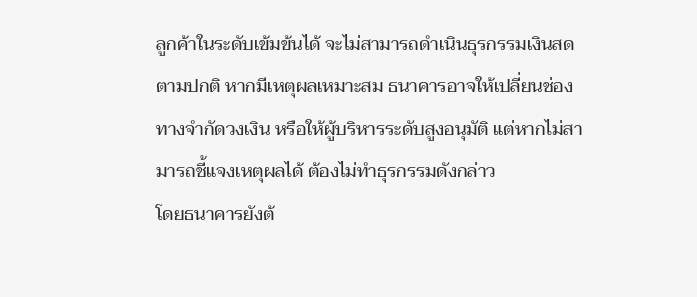ลูกค้าในระดับเข้มข้นได้ จะไม่สามารถดำเนินธุรกรรมเงินสดตามปกติ หากมีเหตุผลเหมาะสม ธนาคารอาจให้เปลี่ยนช่องทางจำกัดวงเงิน หรือให้ผู้บริหารระดับสูงอนุมัติ แต่หากไม่สามารถชี้แจงเหตุผลได้ ต้องไม่ทำธุรกรรมดังกล่าว
โดยธนาคารยังต้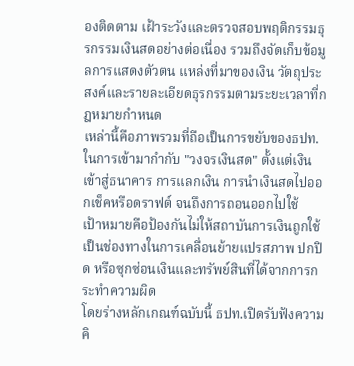องติดตาม เฝ้าระวังและตรวจสอบพฤติกรรมธุรกรรมเงินสดอย่างต่อเนื่อง รวมถึงจัดเก็บข้อมูลการแสดงตัวตน แหล่งที่มาของเงิน วัตถุประสงค์และรายละเอียดธุรกรรมตามระยะเวลาที่กฎหมายกำหนด
เหล่านี้คือภาพรวมที่ถือเป็นการขยับของธปท.ในการเข้ามากำกับ "วงจรเงินสด" ตั้งแต่เงินเข้าสู่ธนาคาร การแลกเงิน การนำเงินสดไปออกเช็คหรือดราฟต์ จนถึงการถอนออกไปใช้
เป้าหมายคือป้องกันไม่ให้สถาบันการเงินถูกใช้เป็นช่องทางในการเคลื่อนย้ายแปรสภาพ ปกปิด หรือซุกซ่อนเงินและทรัพย์สินที่ได้จากการกระทำความผิด
โดยร่างหลักเกณฑ์ฉบับนี้ ธปท.เปิดรับฟังความคิ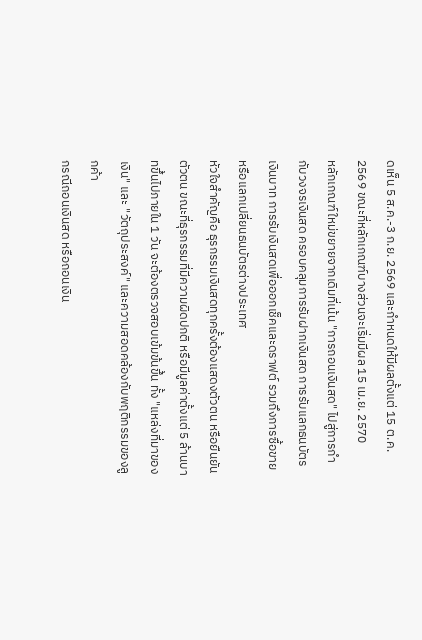ดเห็น 5 ส.ค.-3 ก.ย. 2569 และกำหนดให้มีผลตั้งแต่ 15 ต.ค. 2569 ขณะที่หลักเกณฑ์บางส่วนจะเริ่มมีผล 15 เม.ย. 2570
หลักเกณฑ์ใหม่ขยายจากเดิมที่เน้น "การถอนเงินสด" ไปสู่การกำกับวงจรเงินสด ครอบคลุมการรับฝากเงินสด การรับแลกธนบัตรเงินบาท การรับเงินสดเพื่อออกเช็คและดราฟต์ รวมถึงการซื้อขาย หรือแลกเปลี่ยนธนบัตรต่างประเทศ
หัวใจสำคัญคือ ธุรกรรมเงินสดทุกครั้งต้องแสดงตัวตน หรือยืนยันตัวตน ขณะที่ธุรกรรมที่มีความผิดปกติ หรือมีมูลค่าตั้งแต่ 5 ล้านบาทขึ้นไปภายใน 1 วัน จะต้องตรวจสอบเข้มข้นขึ้น ทั้ง "แหล่งที่มาของเงิน" และ "วัตถุประสงค์" และความสอดคล้องกับพฤติกรรมของลูกค้า
กรณีถอนเงินสด หรือถอนเงิน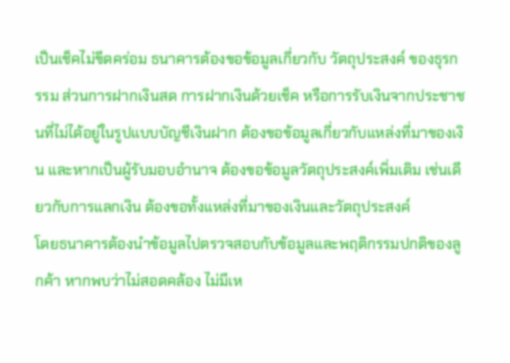เป็นเช็คไม่ขีดคร่อม ธนาคารต้องขอข้อมูลเกี่ยวกับ วัตถุประสงค์ ของธุรกรรม ส่วนการฝากเงินสด การฝากเงินด้วยเช็ค หรือการรับเงินจากประชาชนที่ไม่ได้อยู่ในรูปแบบบัญชีเงินฝาก ต้องขอข้อมูลเกี่ยวกับแหล่งที่มาของเงิน และหากเป็นผู้รับมอบอำนาจ ต้องขอข้อมูลวัตถุประสงค์เพิ่มเติม เช่นเดียวกับการแลกเงิน ต้องขอทั้งแหล่งที่มาของเงินและวัตถุประสงค์
โดยธนาคารต้องนำข้อมูลไปตรวจสอบกับข้อมูลและพฤติกรรมปกติของลูกค้า หากพบว่าไม่สอดคล้อง ไม่มีเห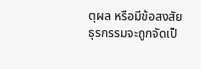ตุผล หรือมีข้อสงสัย ธุรกรรมจะถูกจัดเป็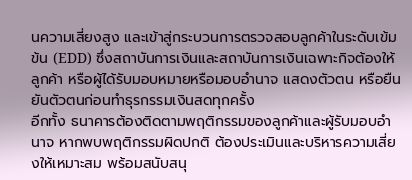นความเสี่ยงสูง และเข้าสู่กระบวนการตรวจสอบลูกค้าในระดับเข้มข้น (EDD) ซึ่งสถาบันการเงินและสถาบันการเงินเฉพาะกิจต้องให้ลูกค้า หรือผู้ได้รับมอบหมายหรือมอบอำนาจ แสดงตัวตน หรือยืนยันตัวตนก่อนทำธุรกรรมเงินสดทุกครั้ง
อีกทั้ง ธนาคารต้องติดตามพฤติกรรมของลูกค้าและผู้รับมอบอำนาจ หากพบพฤติกรรมผิดปกติ ต้องประเมินและบริหารความเสี่ยงให้เหมาะสม พร้อมสนับสนุ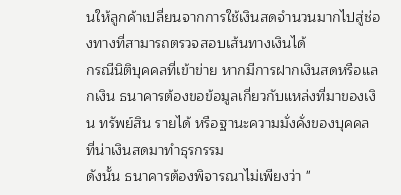นให้ลูกค้าเปลี่ยนจากการใช้เงินสดจำนวนมากไปสู่ช่องทางที่สามารถตรวจสอบเส้นทางเงินได้
กรณีนิติบุคคลที่เข้าข่าย หากมีการฝากเงินสดหรือแลกเงิน ธนาคารต้องขอข้อมูลเกี่ยวกับแหล่งที่มาของเงิน ทรัพย์สิน รายได้ หรือฐานะความมั่งคั่งของบุคคล ที่น่าเงินสดมาทำธุรกรรม
ดังนั้น ธนาคารต้องพิจารณาไม่เพียงว่า "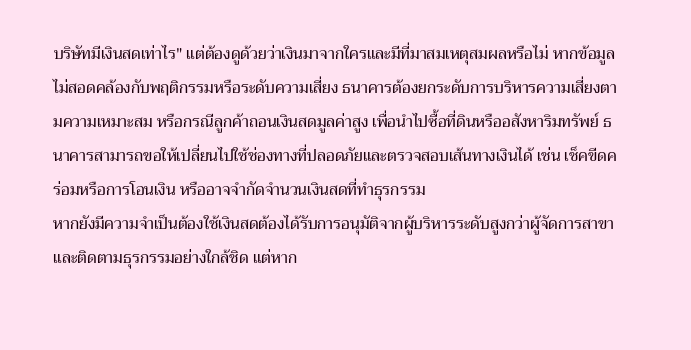บริษัทมีเงินสดเท่าไร" แต่ต้องดูด้วยว่าเงินมาจากใครและมีที่มาสมเหตุสมผลหรือไม่ หากข้อมูลไม่สอดคล้องกับพฤติกรรมหรือระดับความเสี่ยง ธนาคารต้องยกระดับการบริหารความเสี่ยงตามความเหมาะสม หรือกรณีลูกค้าถอนเงินสดมูลค่าสูง เพื่อนำไปซื้อที่ดินหรืออสังหาริมทรัพย์ ธนาคารสามารถขอให้เปลี่ยนไปใช้ช่องทางที่ปลอดภัยและตรวจสอบเส้นทางเงินได้ เช่น เช็คขีดคร่อมหรือการโอนเงิน หรืออาจจำกัดจำนวนเงินสดที่ทำธุรกรรม
หากยังมีความจำเป็นต้องใช้เงินสดต้องได้รับการอนุมัติจากผู้บริหารระดับสูงกว่าผู้จัดการสาขา และติดตามธุรกรรมอย่างใกล้ชิด แต่หาก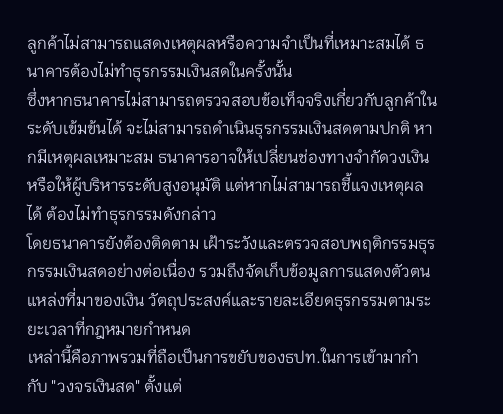ลูกค้าไม่สามารถแสดงเหตุผลหรือความจำเป็นที่เหมาะสมได้ ธนาคารต้องไม่ทำธุรกรรมเงินสดในครั้งนั้น
ซึ่งหากธนาคารไม่สามารถตรวจสอบข้อเท็จจริงเกี่ยวกับลูกค้าในระดับเข้มข้นได้ จะไม่สามารถดำเนินธุรกรรมเงินสดตามปกติ หากมีเหตุผลเหมาะสม ธนาคารอาจให้เปลี่ยนช่องทางจำกัดวงเงิน หรือให้ผู้บริหารระดับสูงอนุมัติ แต่หากไม่สามารถชี้แจงเหตุผลได้ ต้องไม่ทำธุรกรรมดังกล่าว
โดยธนาคารยังต้องติดตาม เฝ้าระวังและตรวจสอบพฤติกรรมธุรกรรมเงินสดอย่างต่อเนื่อง รวมถึงจัดเก็บข้อมูลการแสดงตัวตน แหล่งที่มาของเงิน วัตถุประสงค์และรายละเอียดธุรกรรมตามระยะเวลาที่กฎหมายกำหนด
เหล่านี้คือภาพรวมที่ถือเป็นการขยับของธปท.ในการเข้ามากำกับ "วงจรเงินสด" ตั้งแต่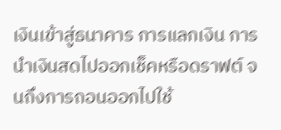เงินเข้าสู่ธนาคาร การแลกเงิน การนำเงินสดไปออกเช็คหรือดราฟต์ จนถึงการถอนออกไปใช้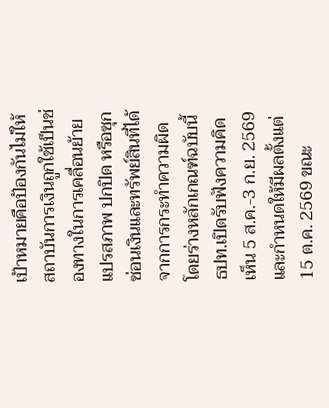เป้าหมายคือป้องกันไม่ให้สถาบันการเงินถูกใช้เป็นช่องทางในการเคลื่อนย้ายแปรสภาพ ปกปิด หรือซุกซ่อนเงินและทรัพย์สินที่ได้จากการกระทำความผิด
โดยร่างหลักเกณฑ์ฉบับนี้ ธปท.เปิดรับฟังความคิดเห็น 5 ส.ค.-3 ก.ย. 2569 และกำหนดให้มีผลตั้งแต่ 15 ต.ค. 2569 ขณะ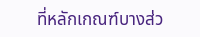ที่หลักเกณฑ์บางส่ว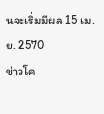นจะเริ่มมีผล 15 เม.ย. 2570
ข่าวโค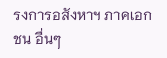รงการอสังหาฯ ภาคเอกชน อื่นๆ